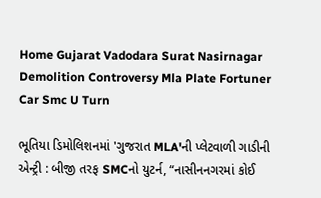Home Gujarat Vadodara Surat Nasirnagar Demolition Controversy Mla Plate Fortuner Car Smc U Turn

ભૂતિયા ડિમોલિશનમાં 'ગુજરાત MLA'ની પ્લેટવાળી ગાડીની એન્ટ્રી : બીજી તરફ SMCનો યુટર્ન, “નાસીનનગરમાં કોઈ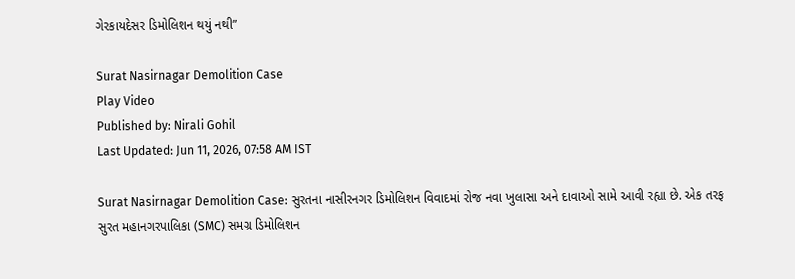ગેરકાયદેસર ડિમોલિશન થયું નથી”

Surat Nasirnagar Demolition Case
Play Video
Published by: Nirali Gohil
Last Updated: Jun 11, 2026, 07:58 AM IST

Surat Nasirnagar Demolition Case: સુરતના નાસીરનગર ડિમોલિશન વિવાદમાં રોજ નવા ખુલાસા અને દાવાઓ સામે આવી રહ્યા છે. એક તરફ સુરત મહાનગરપાલિકા (SMC) સમગ્ર ડિમોલિશન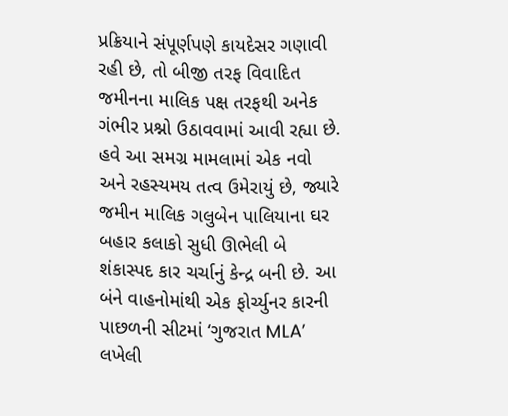પ્રક્રિયાને સંપૂર્ણપણે કાયદેસર ગણાવી રહી છે, તો બીજી તરફ વિવાદિત જમીનના માલિક પક્ષ તરફથી અનેક ગંભીર પ્રશ્નો ઉઠાવવામાં આવી રહ્યા છે. હવે આ સમગ્ર મામલામાં એક નવો અને રહસ્યમય તત્વ ઉમેરાયું છે, જ્યારે જમીન માલિક ગલુબેન પાલિયાના ઘર બહાર કલાકો સુધી ઊભેલી બે શંકાસ્પદ કાર ચર્ચાનું કેન્દ્ર બની છે. આ બંને વાહનોમાંથી એક ફોર્ચ્યુનર કારની પાછળની સીટમાં ‘ગુજરાત MLA’ લખેલી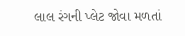લાલ રંગની પ્લેટ જોવા મળતાં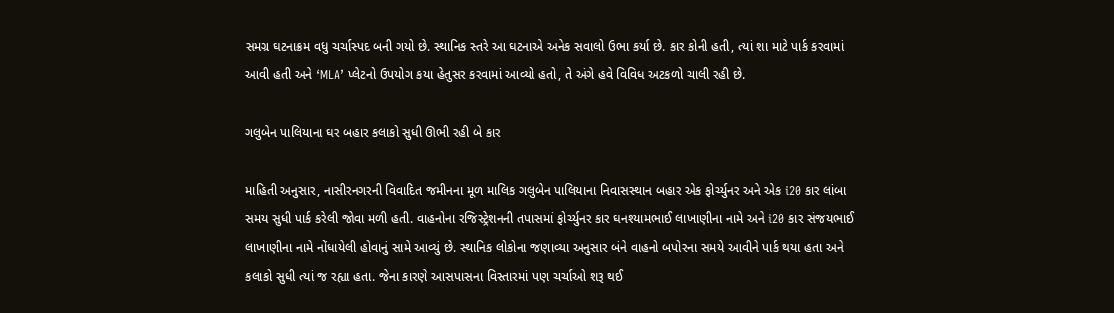સમગ્ર ઘટનાક્રમ વધુ ચર્ચાસ્પદ બની ગયો છે. સ્થાનિક સ્તરે આ ઘટનાએ અનેક સવાલો ઉભા કર્યા છે. કાર કોની હતી, ત્યાં શા માટે પાર્ક કરવામાં આવી હતી અને ‘MLA’ પ્લેટનો ઉપયોગ કયા હેતુસર કરવામાં આવ્યો હતો, તે અંગે હવે વિવિધ અટકળો ચાલી રહી છે.

ગલુબેન પાલિયાના ઘર બહાર કલાકો સુધી ઊભી રહી બે કાર

માહિતી અનુસાર, નાસીરનગરની વિવાદિત જમીનના મૂળ માલિક ગલુબેન પાલિયાના નિવાસસ્થાન બહાર એક ફોર્ચ્યુનર અને એક i20 કાર લાંબા સમય સુધી પાર્ક કરેલી જોવા મળી હતી. વાહનોના રજિસ્ટ્રેશનની તપાસમાં ફોર્ચ્યુનર કાર ઘનશ્યામભાઈ લાખાણીના નામે અને i20 કાર સંજયભાઈ લાખાણીના નામે નોંધાયેલી હોવાનું સામે આવ્યું છે. સ્થાનિક લોકોના જણાવ્યા અનુસાર બંને વાહનો બપોરના સમયે આવીને પાર્ક થયા હતા અને કલાકો સુધી ત્યાં જ રહ્યા હતા. જેના કારણે આસપાસના વિસ્તારમાં પણ ચર્ચાઓ શરૂ થઈ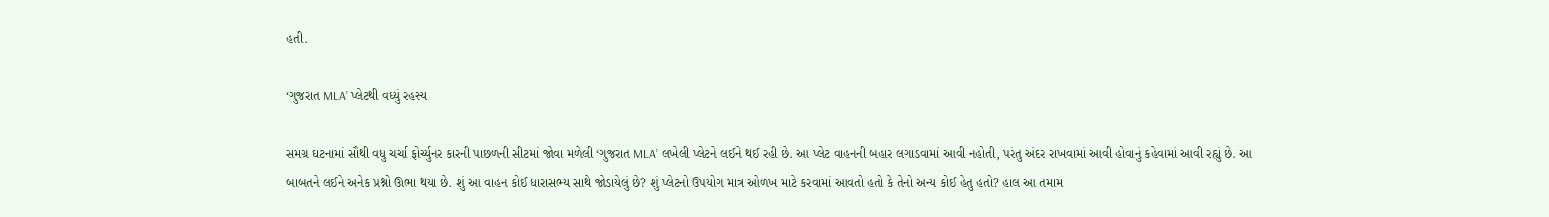હતી.

‘ગુજરાત MLA’ પ્લેટથી વધ્યું રહસ્ય

સમગ્ર ઘટનામાં સૌથી વધુ ચર્ચા ફોર્ચ્યુનર કારની પાછળની સીટમાં જોવા મળેલી ‘ગુજરાત MLA’ લખેલી પ્લેટને લઈને થઈ રહી છે. આ પ્લેટ વાહનની બહાર લગાડવામાં આવી નહોતી, પરંતુ અંદર રાખવામાં આવી હોવાનું કહેવામાં આવી રહ્યું છે. આ બાબતને લઈને અનેક પ્રશ્નો ઊભા થયા છે. શું આ વાહન કોઈ ધારાસભ્ય સાથે જોડાયેલું છે? શું પ્લેટનો ઉપયોગ માત્ર ઓળખ માટે કરવામાં આવતો હતો કે તેનો અન્ય કોઈ હેતુ હતો? હાલ આ તમામ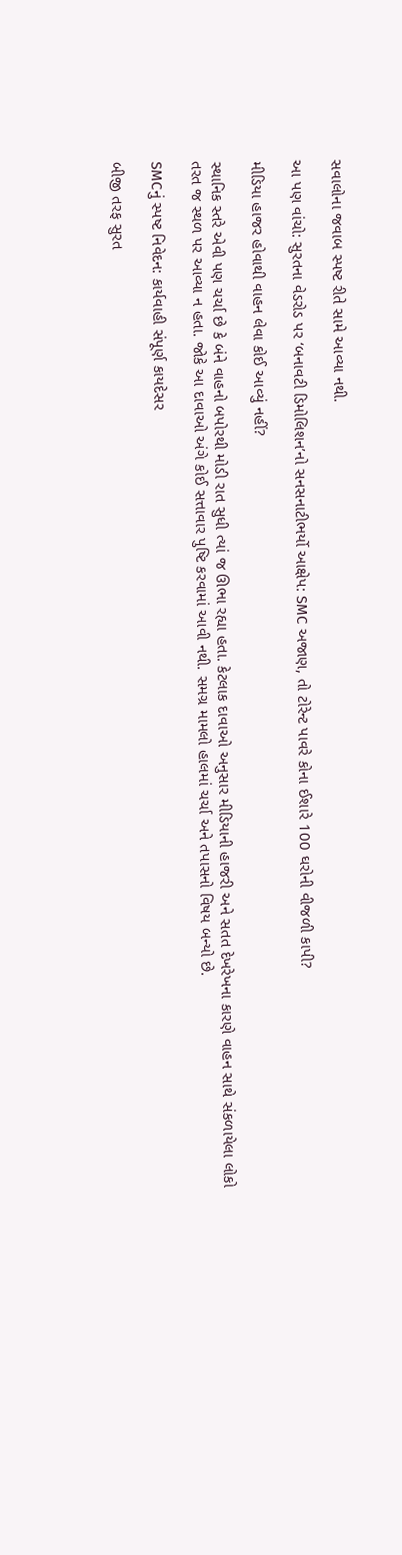સવાલોના જવાબ સ્પષ્ટ રીતે સામે આવ્યા નથી.

આ પણ વાંચો: સુરતના વેડરોડ પર ‘બનાવટી ડિમોલિશન’નો સનસનાટીભર્યો આક્ષેપ: SMC અજાણ, તો ટોરેન્ટ પાવરે કોના ઈશારે 100 ઘરોની વીજળી કાપી?

મીડિયા હાજર હોવાથી વાહન લેવા કોઈ આવ્યું નહીં?

સ્થાનિક સ્તરે એવી પણ ચર્ચા છે કે બંને વાહનો બપોરથી મોડી રાત સુધી ત્યાં જ ઊભા રહ્યા હતા. કેટલાક દાવાઓ અનુસાર મીડિયાની હાજરી અને સતત દેખરેખના કારણે વાહન સાથે સંકળાયેલા લોકો તરત જ સ્થળ પર આવ્યા ન હતા. જોકે આ દાવાઓ અંગે કોઈ સત્તાવાર પુષ્ટિ કરવામાં આવી નથી. સમગ્ર મામલો હાલમાં ચર્ચા અને તપાસનો વિષય બન્યો છે.

SMCનું સ્પષ્ટ નિવેદન: કાર્યવાહી સંપૂર્ણ કાયદેસર

બીજી તરફ સુરત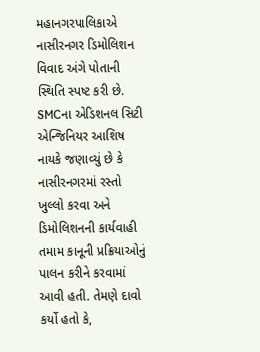મહાનગરપાલિકાએ નાસીરનગર ડિમોલિશન વિવાદ અંગે પોતાની સ્થિતિ સ્પષ્ટ કરી છે. SMCના એડિશનલ સિટી એન્જિનિયર આશિષ નાયકે જણાવ્યું છે કે નાસીરનગરમાં રસ્તો ખુલ્લો કરવા અને ડિમોલિશનની કાર્યવાહી તમામ કાનૂની પ્રક્રિયાઓનું પાલન કરીને કરવામાં આવી હતી. તેમણે દાવો કર્યો હતો કે,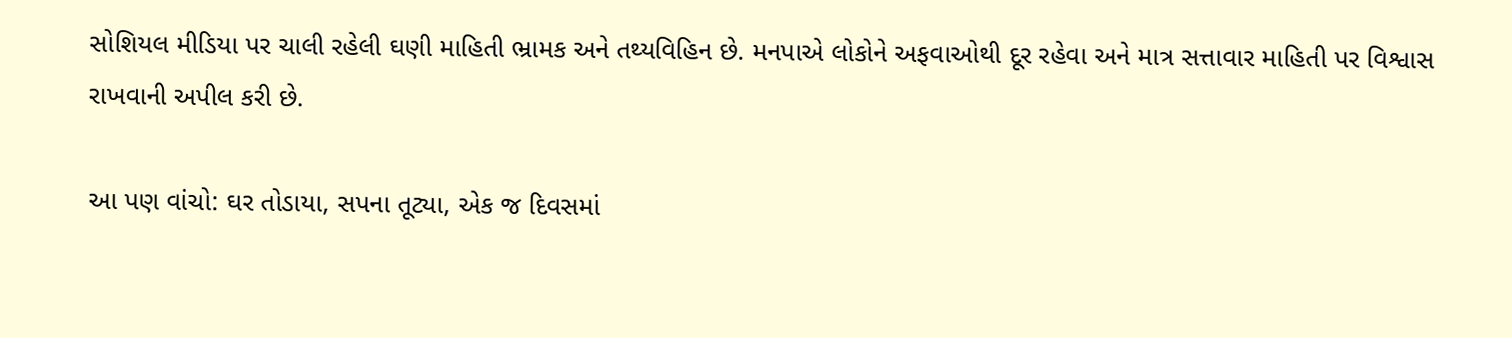સોશિયલ મીડિયા પર ચાલી રહેલી ઘણી માહિતી ભ્રામક અને તથ્યવિહિન છે. મનપાએ લોકોને અફવાઓથી દૂર રહેવા અને માત્ર સત્તાવાર માહિતી પર વિશ્વાસ રાખવાની અપીલ કરી છે.

આ પણ વાંચો: ઘર તોડાયા, સપના તૂટ્યા, એક જ દિવસમાં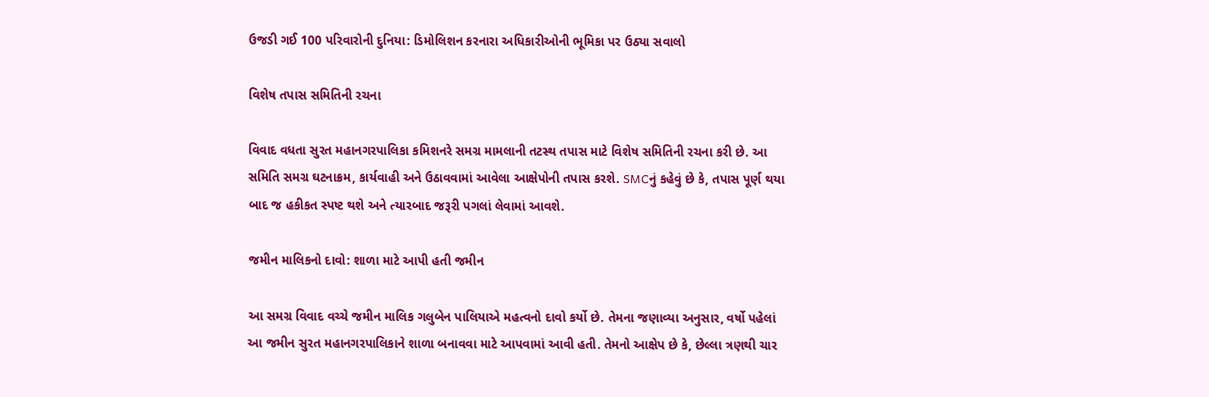ઉજડી ગઈ 100 પરિવારોની દુનિયા: ડિમોલિશન કરનારા અધિકારીઓની ભૂમિકા પર ઉઠ્યા સવાલો

વિશેષ તપાસ સમિતિની રચના

વિવાદ વધતા સુરત મહાનગરપાલિકા કમિશનરે સમગ્ર મામલાની તટસ્થ તપાસ માટે વિશેષ સમિતિની રચના કરી છે. આ સમિતિ સમગ્ર ઘટનાક્રમ, કાર્યવાહી અને ઉઠાવવામાં આવેલા આક્ષેપોની તપાસ કરશે. SMCનું કહેવું છે કે, તપાસ પૂર્ણ થયા બાદ જ હકીકત સ્પષ્ટ થશે અને ત્યારબાદ જરૂરી પગલાં લેવામાં આવશે.

જમીન માલિકનો દાવો: શાળા માટે આપી હતી જમીન

આ સમગ્ર વિવાદ વચ્ચે જમીન માલિક ગલુબેન પાલિયાએ મહત્વનો દાવો કર્યો છે. તેમના જણાવ્યા અનુસાર, વર્ષો પહેલાં આ જમીન સુરત મહાનગરપાલિકાને શાળા બનાવવા માટે આપવામાં આવી હતી. તેમનો આક્ષેપ છે કે, છેલ્લા ત્રણથી ચાર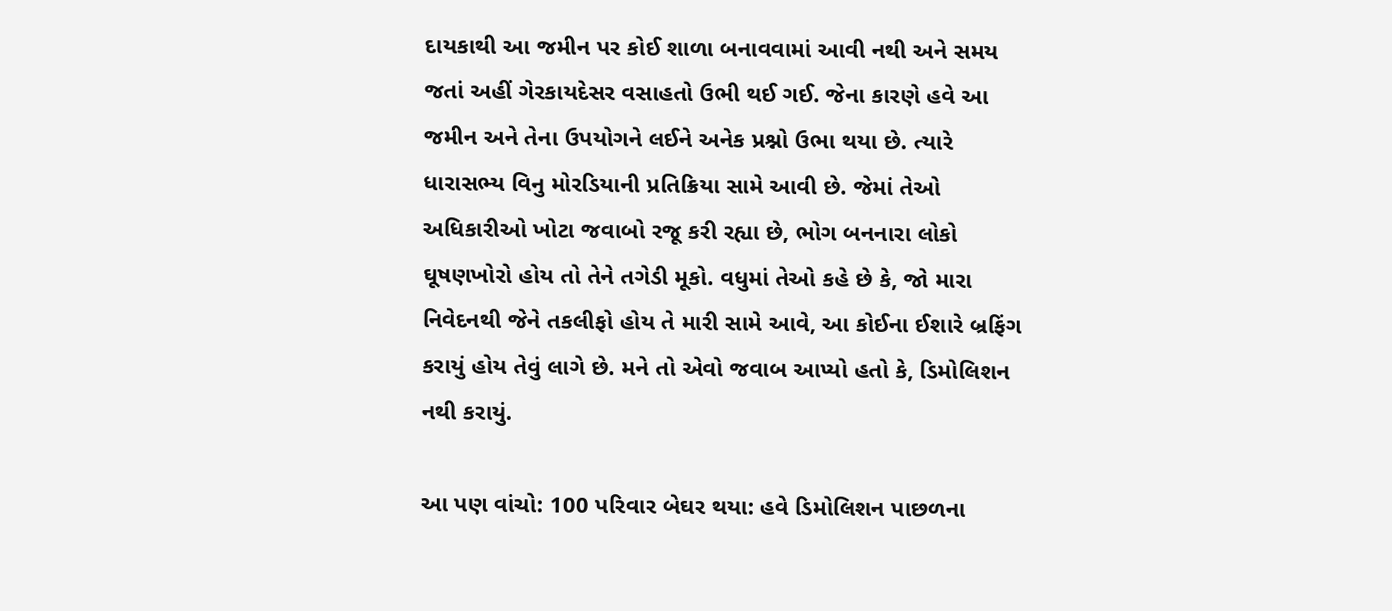દાયકાથી આ જમીન પર કોઈ શાળા બનાવવામાં આવી નથી અને સમય જતાં અહીં ગેરકાયદેસર વસાહતો ઉભી થઈ ગઈ. જેના કારણે હવે આ જમીન અને તેના ઉપયોગને લઈને અનેક પ્રશ્નો ઉભા થયા છે. ત્યારે ધારાસભ્ય વિનુ મોરડિયાની પ્રતિક્રિયા સામે આવી છે. જેમાં તેઓ અધિકારીઓ ખોટા જવાબો રજૂ કરી રહ્યા છે, ભોગ બનનારા લોકો ઘૂષણખોરો હોય તો તેને તગેડી મૂકો. વધુમાં તેઓ કહે છે કે, જો મારા નિવેદનથી જેને તકલીફો હોય તે મારી સામે આવે, આ કોઈના ઈશારે બ્રફિંગ કરાયું હોય તેવું લાગે છે. મને તો એવો જવાબ આપ્યો હતો કે, ડિમોલિશન નથી કરાયું.

આ પણ વાંચો: 100 પરિવાર બેઘર થયા: હવે ડિમોલિશન પાછળના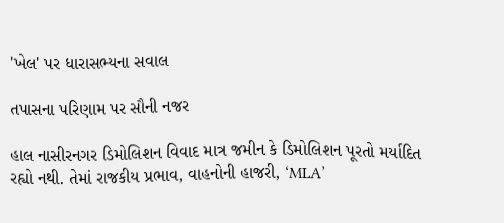'ખેલ' પર ધારાસભ્યના સવાલ

તપાસના પરિણામ પર સૌની નજર

હાલ નાસીરનગર ડિમોલિશન વિવાદ માત્ર જમીન કે ડિમોલિશન પૂરતો મર્યાદિત રહ્યો નથી. તેમાં રાજકીય પ્રભાવ, વાહનોની હાજરી, ‘MLA’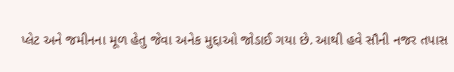પ્લેટ અને જમીનના મૂળ હેતુ જેવા અનેક મુદ્દાઓ જોડાઈ ગયા છે. આથી હવે સૌની નજર તપાસ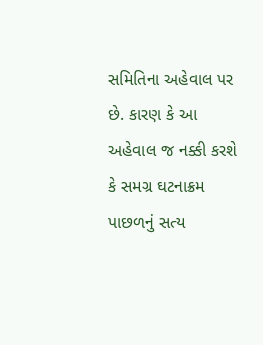સમિતિના અહેવાલ પર છે. કારણ કે આ અહેવાલ જ નક્કી કરશે કે સમગ્ર ઘટનાક્રમ પાછળનું સત્ય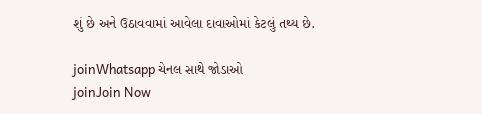શું છે અને ઉઠાવવામાં આવેલા દાવાઓમાં કેટલું તથ્ય છે.

joinWhatsapp ચેનલ સાથે જોડાઓ
joinJoin Now